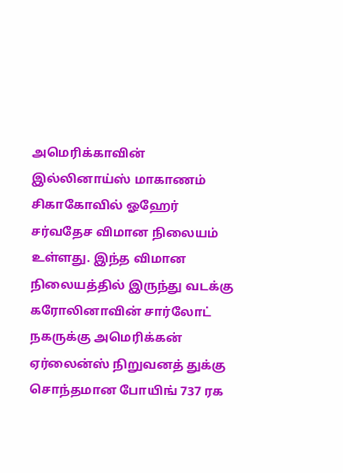அமெரிக்காவின் இல்லினாய்ஸ் மாகாணம் சிகாகோவில் ஓஹேர் சர்வதேச விமான நிலையம் உள்ளது. இந்த விமான நிலையத்தில் இருந்து வடக்கு கரோலினாவின் சார்லோட் நகருக்கு அமெரிக்கன் ஏர்லைன்ஸ் நிறுவனத் துக்கு சொந்தமான போயிங் 737 ரக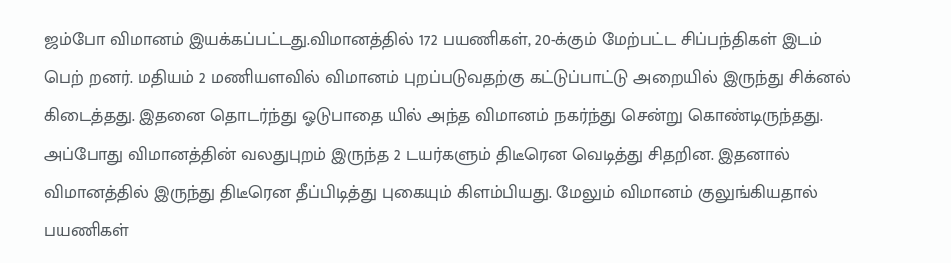ஜம்போ விமானம் இயக்கப்பட்டது.விமானத்தில் 172 பயணிகள், 20-க்கும் மேற்பட்ட சிப்பந்திகள் இடம் பெற் றனர். மதியம் 2 மணியளவில் விமானம் புறப்படுவதற்கு கட்டுப்பாட்டு அறையில் இருந்து சிக்னல் கிடைத்தது. இதனை தொடர்ந்து ஓடுபாதை யில் அந்த விமானம் நகர்ந்து சென்று கொண்டிருந்தது.
அப்போது விமானத்தின் வலதுபுறம் இருந்த 2 டயர்களும் திடீரென வெடித்து சிதறின. இதனால் விமானத்தில் இருந்து திடீரென தீப்பிடித்து புகையும் கிளம்பியது. மேலும் விமானம் குலுங்கியதால் பயணிகள்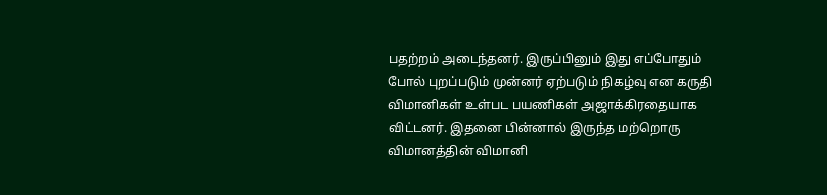பதற்றம் அடைந்தனர். இருப்பினும் இது எப்போதும் போல் புறப்படும் முன்னர் ஏற்படும் நிகழ்வு என கருதி விமானிகள் உள்பட பயணிகள் அஜாக்கிரதையாக விட்டனர். இதனை பின்னால் இருந்த மற்றொரு விமானத்தின் விமானி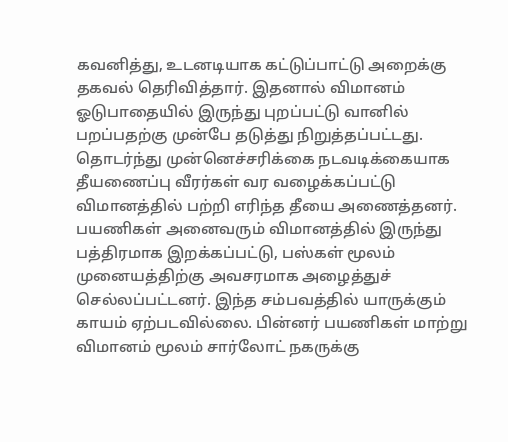கவனித்து, உடனடியாக கட்டுப்பாட்டு அறைக்கு தகவல் தெரிவித்தார். இதனால் விமானம் ஓடுபாதையில் இருந்து புறப்பட்டு வானில் பறப்பதற்கு முன்பே தடுத்து நிறுத்தப்பட்டது.
தொடர்ந்து முன்னெச்சரிக்கை நடவடிக்கையாக தீயணைப்பு வீரர்கள் வர வழைக்கப்பட்டு விமானத்தில் பற்றி எரிந்த தீயை அணைத்தனர். பயணிகள் அனைவரும் விமானத்தில் இருந்து பத்திரமாக இறக்கப்பட்டு, பஸ்கள் மூலம் முனையத்திற்கு அவசரமாக அழைத்துச் செல்லப்பட்டனர். இந்த சம்பவத்தில் யாருக்கும் காயம் ஏற்படவில்லை. பின்னர் பயணிகள் மாற்று விமானம் மூலம் சார்லோட் நகருக்கு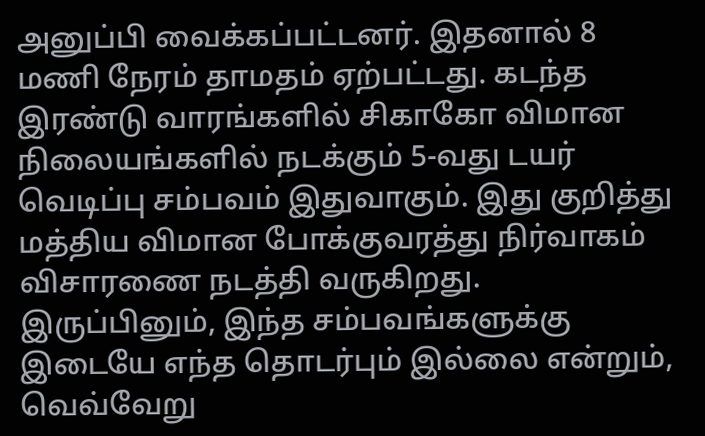அனுப்பி வைக்கப்பட்டனர். இதனால் 8 மணி நேரம் தாமதம் ஏற்பட்டது. கடந்த இரண்டு வாரங்களில் சிகாகோ விமான நிலையங்களில் நடக்கும் 5-வது டயர் வெடிப்பு சம்பவம் இதுவாகும். இது குறித்து மத்திய விமான போக்குவரத்து நிர்வாகம் விசாரணை நடத்தி வருகிறது. இருப்பினும், இந்த சம்பவங்களுக்கு இடையே எந்த தொடர்பும் இல்லை என்றும், வெவ்வேறு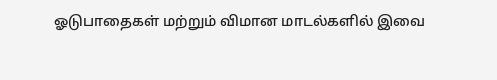ஓடுபாதைகள் மற்றும் விமான மாடல்களில் இவை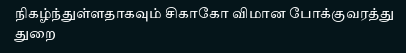நிகழ்ந்துள்ளதாகவும் சிகாகோ விமான போக்குவரத்து துறை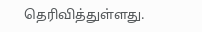தெரிவித்துள்ளது.